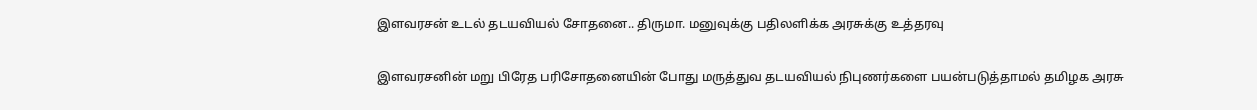இளவரசன் உடல் தடயவியல் சோதனை.. திருமா. மனுவுக்கு பதிலளிக்க அரசுக்கு உத்தரவு

இளவரசனின் மறு பிரேத பரிசோதனையின் போது மருத்துவ தடயவியல் நிபுணர்களை பயன்படுத்தாமல் தமிழக அரசு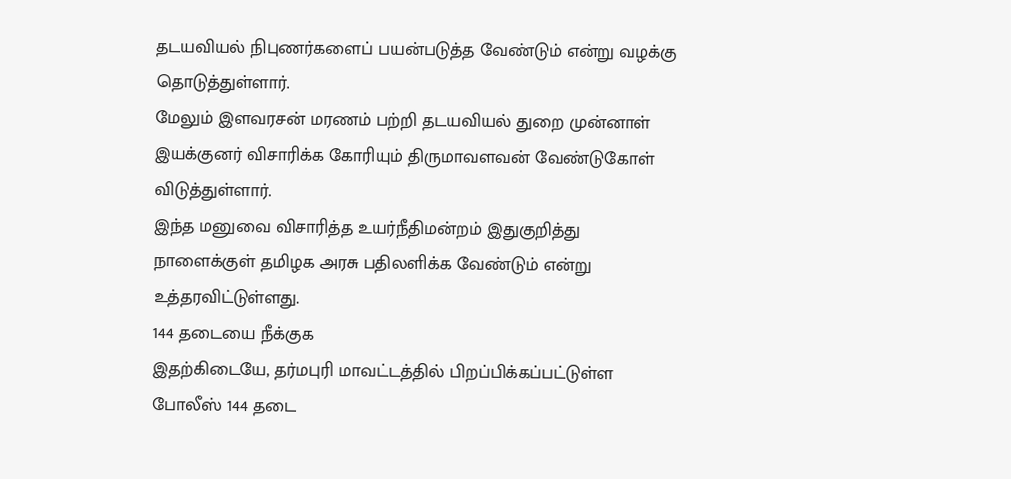தடயவியல் நிபுணர்களைப் பயன்படுத்த வேண்டும் என்று வழக்கு தொடுத்துள்ளார்.
மேலும் இளவரசன் மரணம் பற்றி தடயவியல் துறை முன்னாள் இயக்குனர் விசாரிக்க கோரியும் திருமாவளவன் வேண்டுகோள் விடுத்துள்ளார்.
இந்த மனுவை விசாரித்த உயர்நீதிமன்றம் இதுகுறித்து நாளைக்குள் தமிழக அரசு பதிலளிக்க வேண்டும் என்று உத்தரவிட்டுள்ளது.
144 தடையை நீக்குக
இதற்கிடையே, தர்மபுரி மாவட்டத்தில் பிறப்பிக்கப்பட்டுள்ள போலீஸ் 144 தடை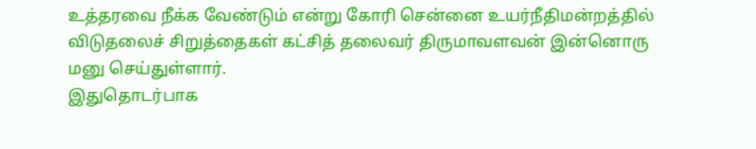உத்தரவை நீக்க வேண்டும் என்று கோரி சென்னை உயர்நீதிமன்றத்தில் விடுதலைச் சிறுத்தைகள் கட்சித் தலைவர் திருமாவளவன் இன்னொரு மனு செய்துள்ளார்.
இதுதொடர்பாக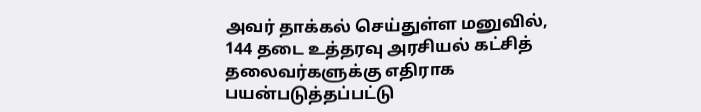அவர் தாக்கல் செய்துள்ள மனுவில், 144 தடை உத்தரவு அரசியல் கட்சித் தலைவர்களுக்கு எதிராக பயன்படுத்தப்பட்டு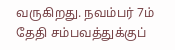வருகிறது. நவம்பர் 7ம் தேதி சம்பவத்துக்குப்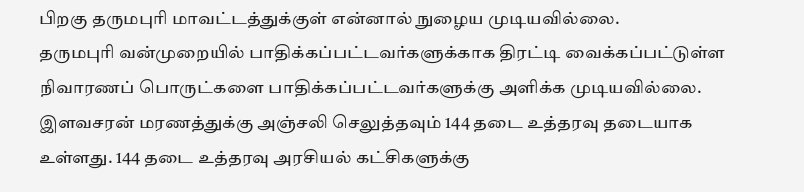பிறகு தருமபுரி மாவட்டத்துக்குள் என்னால் நுழைய முடியவில்லை.
தருமபுரி வன்முறையில் பாதிக்கப்பட்டவர்களுக்காக திரட்டி வைக்கப்பட்டுள்ள நிவாரணப் பொருட்களை பாதிக்கப்பட்டவர்களுக்கு அளிக்க முடியவில்லை.
இளவசரன் மரணத்துக்கு அஞ்சலி செலுத்தவும் 144 தடை உத்தரவு தடையாக உள்ளது. 144 தடை உத்தரவு அரசியல் கட்சிகளுக்கு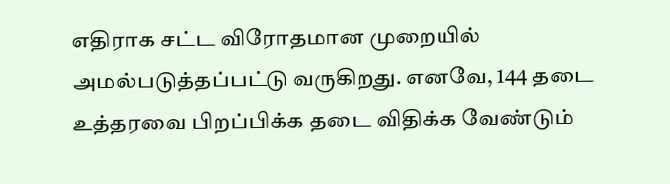எதிராக சட்ட விரோதமான முறையில் அமல்படுத்தப்பட்டு வருகிறது. எனவே, 144 தடை உத்தரவை பிறப்பிக்க தடை விதிக்க வேண்டும்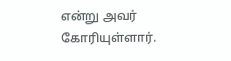என்று அவர் கோரியுள்ளார்.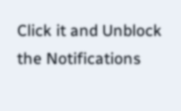Click it and Unblock the Notifications